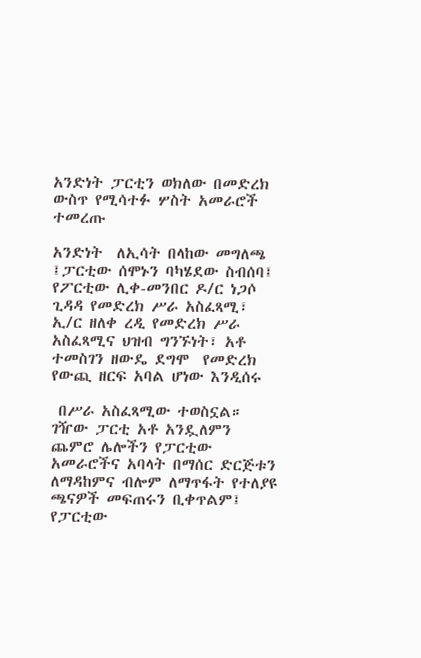አንድነት ፓርቲን ወክለው በመድረክ ውስጥ የሚሳተፉ ሦስት አመራሮች ተመረጡ

አንድነት  ለኢሳት በላከው መግለጫ ፤ፓርቲው ሰሞኑን ባካሄደው ስብሰባ፤ የፖርቲው ሊቀ-መንበር ዶ/ር ነጋሶ ጊዳዳ የመድረክ ሥራ አስፈጻሚ፣  ኢ/ር ዘለቀ ረዲ የመድረክ ሥራ አስፈጻሚና ህዝብ ግንኙነት፣ አቶ ተመስገን ዘውዴ ደግሞ  የመድረክ የውጪ ዘርፍ አባል ሆነው እንዲሰሩ

 በሥራ አስፈጻሚው ተወስኗል።  ገዥው ፓርቲ አቶ አንዷለምን ጨምሮ ሌሎችን የፓርቲው አመራሮችና አባላት በማሰር ድርጅቱን ለማዳከምና ብሎም ለማጥፋት የተለያዩ ጫናዎች መፍጠሩን ቢቀጥልም፤ የፓርቲው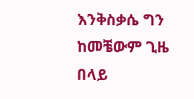እንቅስቃሴ ግን ከመቼውም ጊዜ በላይ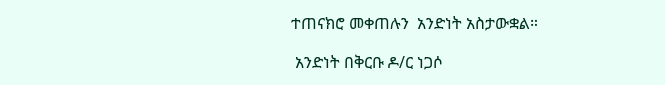ተጠናክሮ መቀጠሉን  አንድነት አስታውቋል።

 አንድነት በቅርቡ ዶ/ር ነጋሶ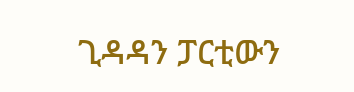ጊዳዳን ፓርቲውን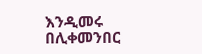እንዲመሩ በሊቀመንበር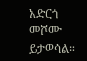አድርጎ መሾሙ ይታወሳል።